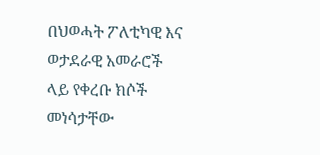በህወሓት ፖለቲካዊ እና ወታደራዊ አመራሮች ላይ የቀረቡ ክሶች መነሳታቸው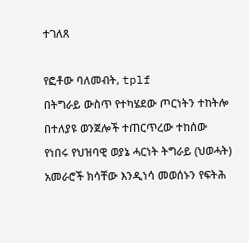ተገለጸ

የፎቶው ባለመብት, tplf
በትግራይ ውስጥ የተካሄደው ጦርነትን ተከትሎ በተለያዩ ወንጀሎች ተጠርጥረው ተከሰው የነበሩ የህዝባዊ ወያኔ ሓርነት ትግራይ (ህወሓት) አመራሮች ክሳቸው እንዲነሳ መወሰኑን የፍትሕ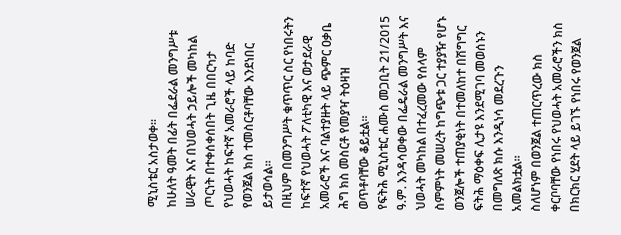ሚኒስቴር አስታወቀ።
ከሁለት ዓመት በፊት በፌደራል መንግሥቱ ሠራዊት እና በህወሓት ኃይሎች መካከል ጦርነት በተቀሰቀሰበት ጊዜ በበርካታ የህወሓት ከፍተኛ አመራሮች ላይ ከባድ የወንጀል ክስ ተመስርቶባቸው እንደነበር ይታወሳል።
በዚህም በመንግሥት ቁጥጥር ስር የነበሩትን ከፍተኛ የህወሓት ፖለቲካዊ እና ወታደራዊ አመራሮች እና ባልተያዙት ላይ ጭምር ዐቃቤ ሕግ ክስ መስርቶ የመያዣ ትዕዛዝ ወጥቶባቸው ቆይቷል።
የፍትሕ ሚኒስቴር ሐሙስ መጋቢት 21/2015 ዓ.ም. እንዳሳወቀው በፌዴራል መንግሥት እና ህወሓት መካከል በተፈረመው የሰላም ስምምነት መሠረት ከግጭቱ ጋር ተያያዥ የሆኑ ወንጀሎች ተጠያቂነት በተመለከተ በሽግግር ፍትሕ ማዕቀፍ ሊታዩ እንደሚገባ መወሰኑን በመግለጽ ክሱ እንዲነሳ መደረጉን አመልክቷል።
ስለሆነም በወንጀል ተጠርጥረው ክስ ቀርቦባቸው የነበሩ የህወሓት አመራሮችን ክስ በክርክር ሂደት ላይ ይገኙ የነበሩ የወንጀል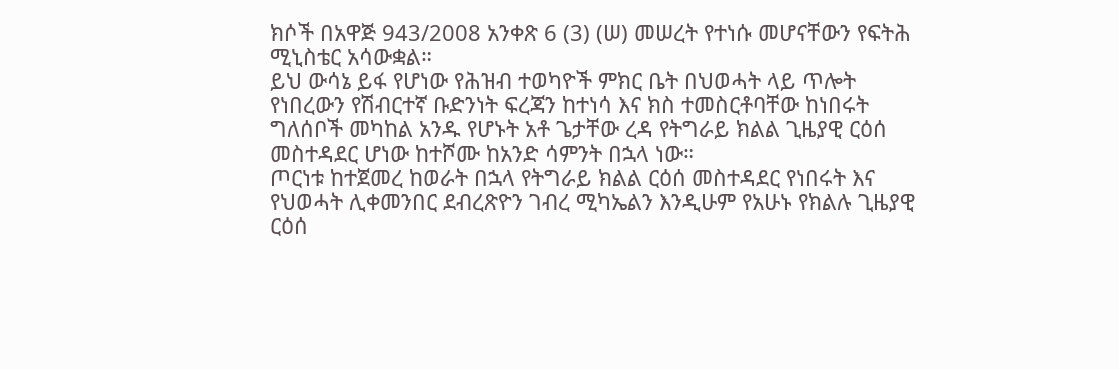ክሶች በአዋጅ 943/2008 አንቀጽ 6 (3) (ሠ) መሠረት የተነሱ መሆናቸውን የፍትሕ ሚኒስቴር አሳውቋል።
ይህ ውሳኔ ይፋ የሆነው የሕዝብ ተወካዮች ምክር ቤት በህወሓት ላይ ጥሎት የነበረውን የሽብርተኛ ቡድንነት ፍረጃን ከተነሳ እና ክስ ተመስርቶባቸው ከነበሩት ግለሰቦች መካከል አንዱ የሆኑት አቶ ጌታቸው ረዳ የትግራይ ክልል ጊዜያዊ ርዕሰ መስተዳደር ሆነው ከተሾሙ ከአንድ ሳምንት በኋላ ነው።
ጦርነቱ ከተጀመረ ከወራት በኋላ የትግራይ ክልል ርዕሰ መስተዳደር የነበሩት እና የህወሓት ሊቀመንበር ደብረጽዮን ገብረ ሚካኤልን እንዲሁም የአሁኑ የክልሉ ጊዜያዊ ርዕሰ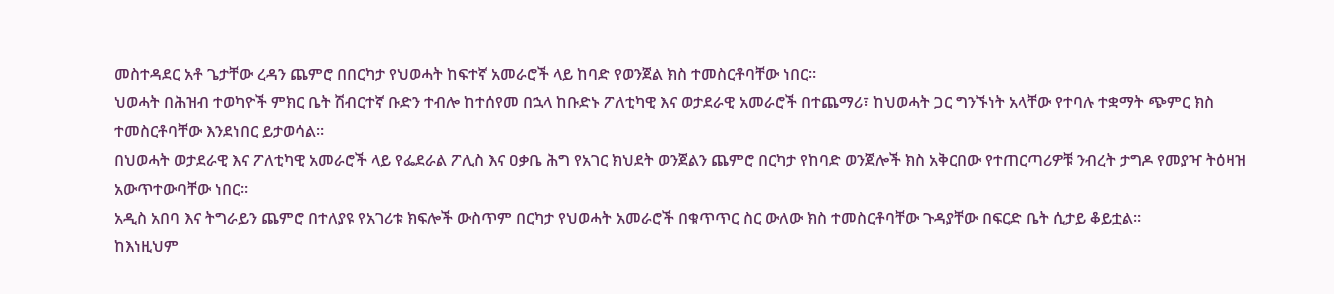መስተዳደር አቶ ጌታቸው ረዳን ጨምሮ በበርካታ የህወሓት ከፍተኛ አመራሮች ላይ ከባድ የወንጀል ክስ ተመስርቶባቸው ነበር።
ህወሓት በሕዝብ ተወካዮች ምክር ቤት ሽብርተኛ ቡድን ተብሎ ከተሰየመ በኋላ ከቡድኑ ፖለቲካዊ እና ወታደራዊ አመራሮች በተጨማሪ፣ ከህወሓት ጋር ግንኙነት አላቸው የተባሉ ተቋማት ጭምር ክስ ተመስርቶባቸው እንደነበር ይታወሳል።
በህወሓት ወታደራዊ እና ፖለቲካዊ አመራሮች ላይ የፌደራል ፖሊስ እና ዐቃቤ ሕግ የአገር ክህደት ወንጀልን ጨምሮ በርካታ የከባድ ወንጀሎች ክስ አቅርበው የተጠርጣሪዎቹ ንብረት ታግዶ የመያዣ ትዕዛዝ አውጥተውባቸው ነበር።
አዲስ አበባ እና ትግራይን ጨምሮ በተለያዩ የአገሪቱ ክፍሎች ውስጥም በርካታ የህወሓት አመራሮች በቁጥጥር ስር ውለው ክስ ተመስርቶባቸው ጉዳያቸው በፍርድ ቤት ሲታይ ቆይቷል።
ከእነዚህም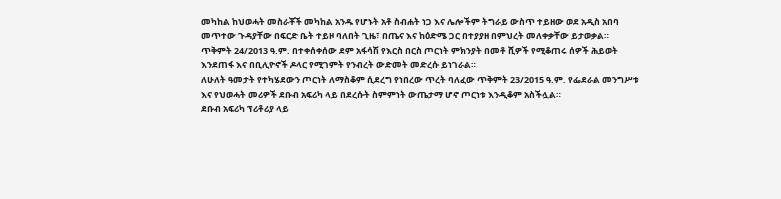መካከል ከህወሓት መስራቾች መካከል አንዱ የሆኑት አቶ ስብሐት ነጋ እና ሌሎችም ትግራይ ውስጥ ተይዘው ወደ አዲስ አበባ መጥተው ጉዳያቸው በፍርድ ቤት ተይዞ ባለበት ጊዜ፣ በጤና እና ከዕድሜ ጋር በተያያዘ በምህረት መለቀቃቸው ይታወቃል።
ጥቅምት 24/2013 ዓ.ም. በተቀሰቀሰው ደም አፋሳሽ የእርስ በርስ ጦርነት ምክንያት በመቶ ሺዎች የሚቆጠሩ ሰዎች ሕይወት እንደጠፋ እና በቢሊዮኖች ዶላር የሚገምት የንብረት ውድመት መድረሱ ይነገራል።
ለሁለት ዓመታት የተካሄደውን ጦርነት ለማስቆም ሲደረግ የነበረው ጥረት ባለፈው ጥቅምት 23/2015 ዓ.ም. የፌደራል መንግሥቱ እና የህወሓት መሪዎች ደቡብ አፍሪካ ላይ በደረሱት ስምምነት ውጤታማ ሆኖ ጦርነቱ እንዲቆም አስችሏል።
ደቡብ አፍሪካ ፕሪቶሪያ ላይ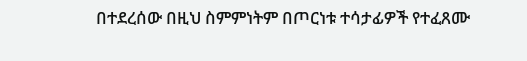በተደረሰው በዚህ ስምምነትም በጦርነቱ ተሳታፊዎች የተፈጸሙ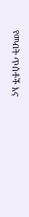የመብት ጥሰቶች እና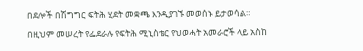በደሎች በሽግግር ፍትሕ ሂደት መቋጫ እንዲያገኙ መወሰኑ ይታወሳል።
በዚህም መሠረት የፌደራሉ የፍትሕ ሚኒስቴር የህወሓት አመራሮች ላይ አስከ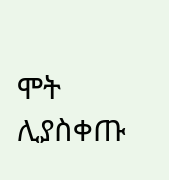ሞት ሊያስቀጡ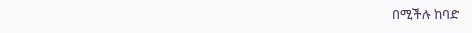በሚችሉ ከባድ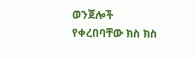ወንጀሎች የቀረበባቸው ክስ ክስ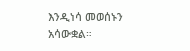እንዲነሳ መወሰኑን አሳውቋል።